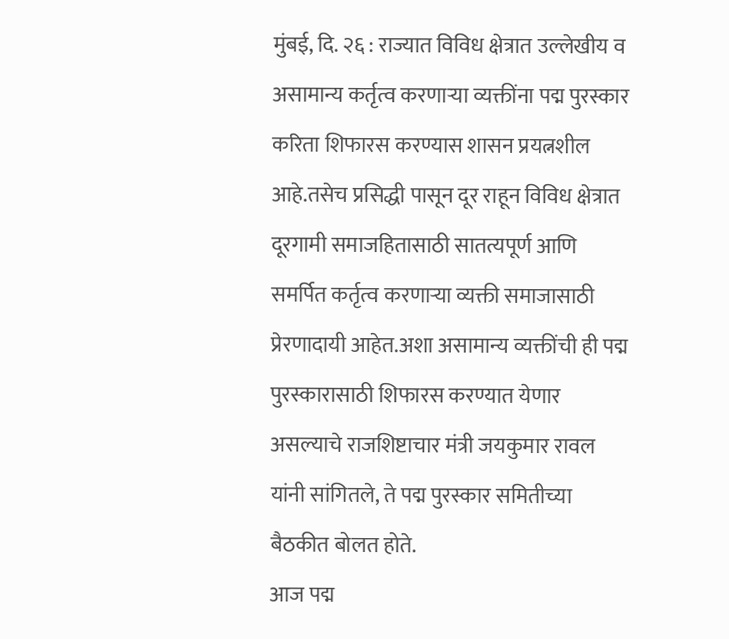मुंबई, दि. २६ : राज्यात विविध क्षेत्रात उल्लेखीय व असामान्य कर्तृत्व करणाऱ्या व्यक्तींना पद्म पुरस्कार करिता शिफारस करण्यास शासन प्रयत्नशील आहे.तसेच प्रसिद्धी पासून दूर राहून विविध क्षेत्रात दूरगामी समाजहितासाठी सातत्यपूर्ण आणि समर्पित कर्तृत्व करणाऱ्या व्यक्ती समाजासाठी प्रेरणादायी आहेत.अशा असामान्य व्यक्तींची ही पद्म पुरस्कारासाठी शिफारस करण्यात येणार असल्याचे राजशिष्टाचार मंत्री जयकुमार रावल यांनी सांगितले, ते पद्म पुरस्कार समितीच्या बैठकीत बोलत होते.
आज पद्म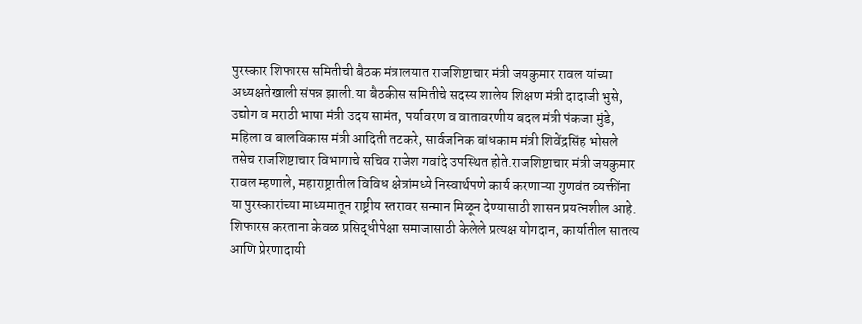पुरस्कार शिफारस समितीची बैठक मंत्रालयात राजशिष्टाचार मंत्री जयकुमार रावल यांच्या अध्यक्षतेखाली संपन्न झाली.या बैठकीस समितीचे सदस्य शालेय शिक्षण मंत्री दादाजी भुसे, उद्योग व मराठी भाषा मंत्री उदय सामंत, पर्यावरण व वातावरणीय बदल मंत्री पंकजा मुंडे, महिला व बालविकास मंत्री आदिती तटकरे, सार्वजनिक बांधकाम मंत्री शिवेंद्रसिंह भोसले तसेच राजशिष्टाचार विभागाचे सचिव राजेश गवांदे उपस्थित होते.राजशिष्टाचार मंत्री जयकुमार रावल म्हणाले, महाराष्ट्रातील विविध क्षेत्रांमध्ये निस्वार्थपणे कार्य करणाऱ्या गुणवंत व्यक्तींना या पुरस्कारांच्या माध्यमातून राष्ट्रीय स्तरावर सन्मान मिळून देण्यासाठी शासन प्रयत्नशील आहे. शिफारस करताना केवळ प्रसिद्धीपेक्षा समाजासाठी केलेले प्रत्यक्ष योगदान, कार्यातील सातत्य आणि प्रेरणादायी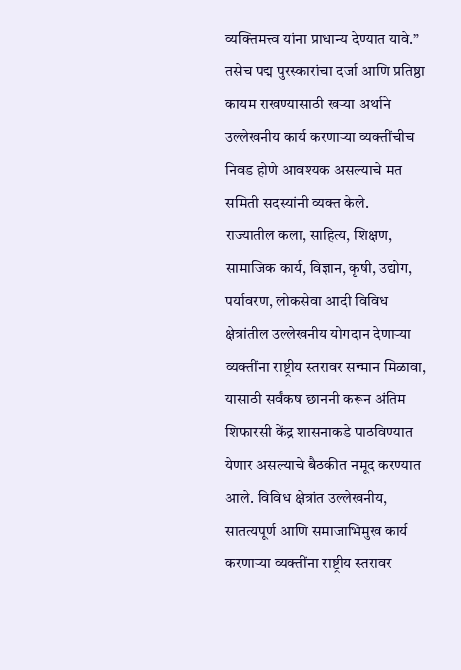व्यक्तिमत्त्व यांना प्राधान्य देण्यात यावे.” तसेच पद्म पुरस्कारांचा दर्जा आणि प्रतिष्ठा कायम राखण्यासाठी खऱ्या अर्थाने उल्लेखनीय कार्य करणाऱ्या व्यक्तींचीच निवड होणे आवश्यक असल्याचे मत समिती सदस्यांनी व्यक्त केले.
राज्यातील कला, साहित्य, शिक्षण, सामाजिक कार्य, विज्ञान, कृषी, उद्योग, पर्यावरण, लोकसेवा आदी विविध क्षेत्रांतील उल्लेखनीय योगदान देणाऱ्या व्यक्तींना राष्ट्रीय स्तरावर सन्मान मिळावा, यासाठी सर्वंकष छाननी करून अंतिम शिफारसी केंद्र शासनाकडे पाठविण्यात येणार असल्याचे बैठकीत नमूद करण्यात आले. विविध क्षेत्रांत उल्लेखनीय, सातत्यपूर्ण आणि समाजाभिमुख कार्य करणाऱ्या व्यक्तींना राष्ट्रीय स्तरावर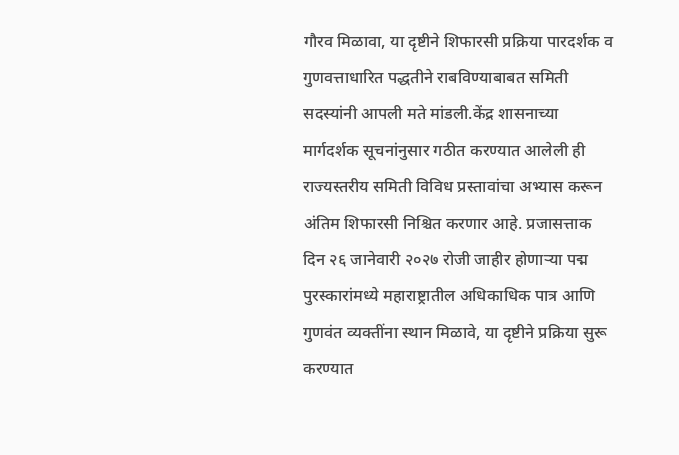गौरव मिळावा, या दृष्टीने शिफारसी प्रक्रिया पारदर्शक व गुणवत्ताधारित पद्धतीने राबविण्याबाबत समिती सदस्यांनी आपली मते मांडली.केंद्र शासनाच्या मार्गदर्शक सूचनांनुसार गठीत करण्यात आलेली ही राज्यस्तरीय समिती विविध प्रस्तावांचा अभ्यास करून अंतिम शिफारसी निश्चित करणार आहे. प्रजासत्ताक दिन २६ जानेवारी २०२७ रोजी जाहीर होणाऱ्या पद्म पुरस्कारांमध्ये महाराष्ट्रातील अधिकाधिक पात्र आणि गुणवंत व्यक्तींना स्थान मिळावे, या दृष्टीने प्रक्रिया सुरू करण्यात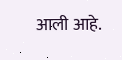आली आहे.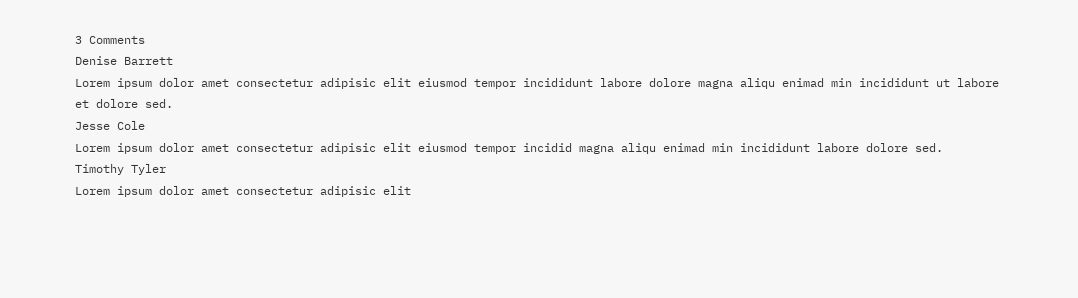3 Comments
Denise Barrett
Lorem ipsum dolor amet consectetur adipisic elit eiusmod tempor incididunt labore dolore magna aliqu enimad min incididunt ut labore et dolore sed.
Jesse Cole
Lorem ipsum dolor amet consectetur adipisic elit eiusmod tempor incidid magna aliqu enimad min incididunt labore dolore sed.
Timothy Tyler
Lorem ipsum dolor amet consectetur adipisic elit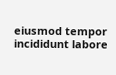eiusmod tempor incididunt labore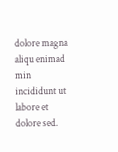dolore magna aliqu enimad min incididunt ut labore et dolore sed.